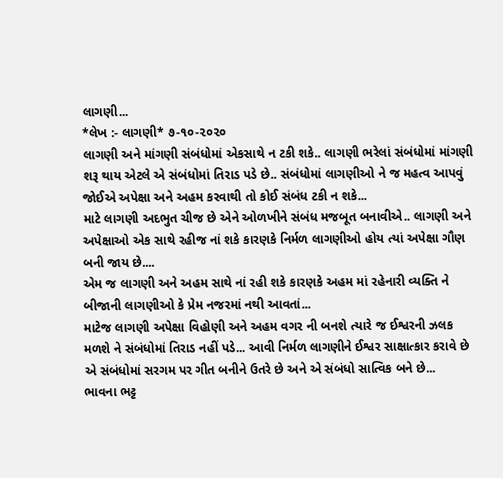લાગણી...
*લેખ :- લાગણી* ૭-૧૦-૨૦૨૦
લાગણી અને માંગણી સંબંધોમાં એકસાથે ન ટકી શકે.. લાગણી ભરેલાં સંબંધોમાં માંગણી શરૂ થાય એટલે એ સંબંધોમાં તિરાડ પડે છે.. સંબંધોમાં લાગણીઓ ને જ મહત્વ આપવું જોઈએ અપેક્ષા અને અહમ કરવાથી તો કોઈ સંબંધ ટકી ન શકે...
માટે લાગણી અદભુત ચીજ છે એને ઓળખીને સંબંધ મજબૂત બનાવીએ.. લાગણી અને અપેક્ષાઓ એક સાથે રહીજ નાં શકે કારણકે નિર્મળ લાગણીઓ હોય ત્યાં અપેક્ષા ગૌણ બની જાય છે....
એમ જ લાગણી અને અહમ સાથે નાં રહી શકે કારણકે અહમ માં રહેનારી વ્યક્તિ ને બીજાની લાગણીઓ કે પ્રેમ નજરમાં નથી આવતાં...
માટેજ લાગણી અપેક્ષા વિહોણી અને અહમ વગર ની બનશે ત્યારે જ ઈશ્વરની ઝલક મળશે ને સંબંધોમાં તિરાડ નહીં પડે... આવી નિર્મળ લાગણીને ઈશ્વર સાક્ષાત્કાર કરાવે છે એ સંબંધોમાં સરગમ પર ગીત બનીને ઉતરે છે અને એ સંબંધો સાત્વિક બને છે...
ભાવના ભટ્ટ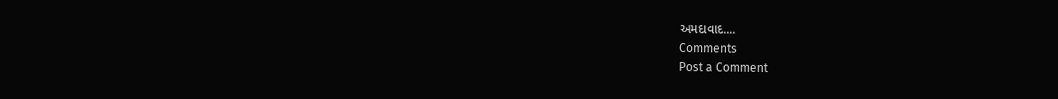અમદાવાદ....
Comments
Post a Comment